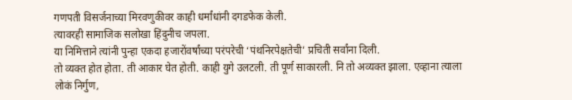गणपती विसर्जनाच्या मिरवणुकीवर काही धर्मांधांनी दगडफेक केली.
त्यावरही सामाजिक सलोखा हिंदुनीच जपला.
या निमित्ताने त्यांनी पुन्हा एकदा हजारोंवर्षांच्या परंपरेची ‘पंथनिरपेक्षतेची’ प्रचिती सर्वांना दिली.
तो व्यक्त होत होता. ती आकार घेत होती. काही युगे उलटली. ती पूर्ण साकारली. नि तो अव्यक्त झाला. एव्हाना त्याला लोकं निर्गुण,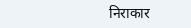निराकार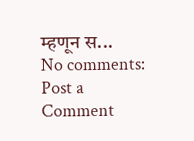म्हणून स...
No comments:
Post a Comment